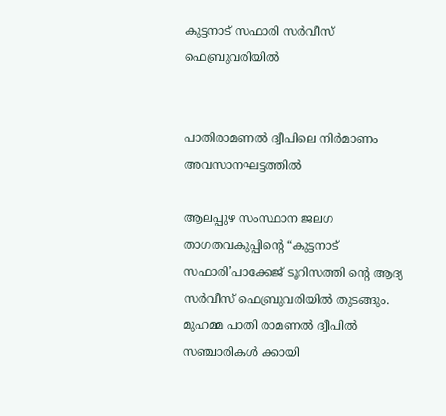കുട്ടനാട് സഫാരി സർവീസ് ഫെബ്രുവരിയിൽ


പാതിരാമണൽ ദ്വീപിലെ നിർമാണം അവസാനഘട്ടത്തിൽ

ആലപ്പുഴ സംസ്ഥാന ജലഗ താഗതവകുപ്പിന്റെ “കുട്ടനാട് സഫാരി’പാക്കേജ് ടൂറിസത്തി ന്റെ ആദ്യ സർവീസ് ഫെബ്രുവരിയിൽ തുടങ്ങും. മുഹമ്മ പാതി രാമണൽ ദ്വീപിൽ സഞ്ചാരികൾ ക്കായി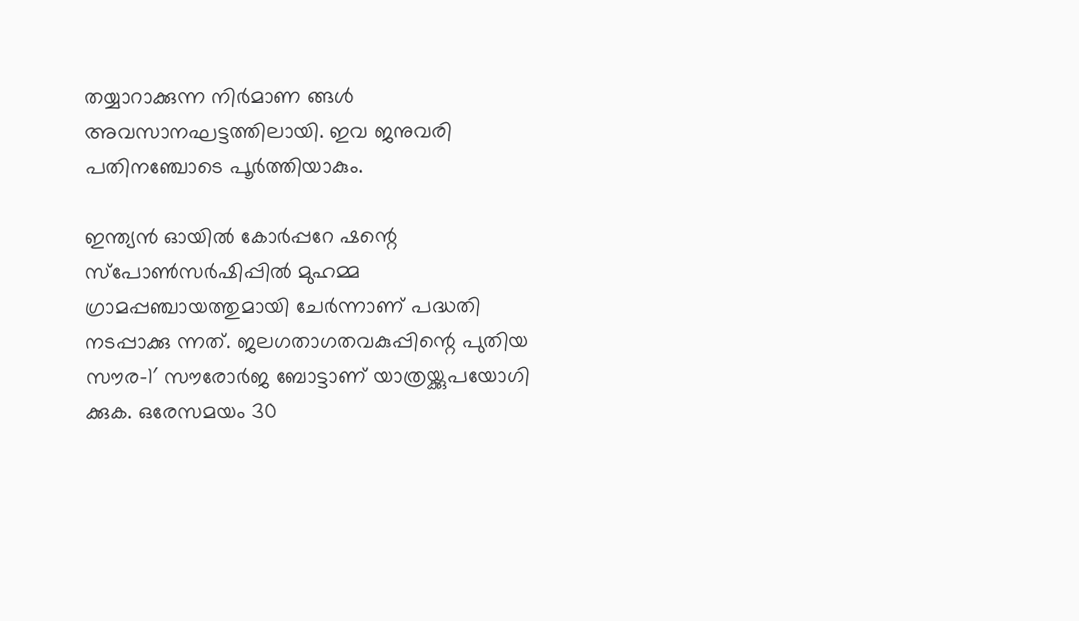തയ്യാറാക്കുന്ന നിർമാണ ങ്ങൾ അവസാനഘട്ടത്തിലായി. ഇവ ജനുവരി പതിനഞ്ചോടെ പൂർത്തിയാകും.

ഇന്ത്യൻ ഓയിൽ കോർപ്പറേ ഷന്റെ സ്പോൺസർഷിപ്പിൽ മുഹമ്മ ഗ്രാമപ്പഞ്ചായത്തുമായി ചേർന്നാണ് പദ്ധതി നടപ്പാക്കു ന്നത്. ജലഗതാഗതവകുപ്പിന്റെ പുതിയ സൗര-1′ സൗരോർജ ബോട്ടാണ് യാത്രയ്ക്കുപയോഗി ക്കുക. ഒരേസമയം 30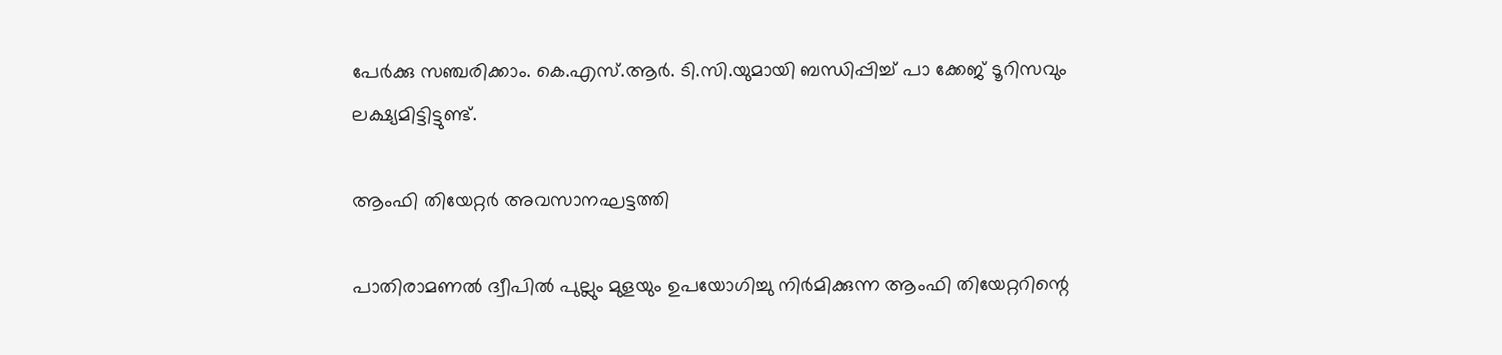പേർക്കു സഞ്ചരിക്കാം. കെ.എസ്.ആർ. ടി.സി.യുമായി ബന്ധിപ്പിച്ച് പാ ക്കേജ് ടൂറിസവും ലക്ഷ്യമിട്ടിട്ടുണ്ട്.

ആംഫി തിയേറ്റർ അവസാനഘട്ടത്തി

പാതിരാമണൽ ദ്വീപിൽ പുല്ലും മുളയും ഉപയോഗിച്ചു നിർമിക്കുന്ന ആംഫി തിയേറ്ററിന്റെ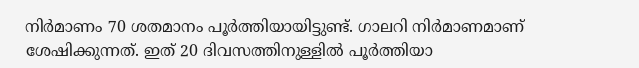നിർമാണം 70 ശതമാനം പൂർത്തിയായിട്ടുണ്ട്. ഗാലറി നിർമാണമാണ് ശേഷിക്കുന്നത്. ഇത് 20 ദിവസത്തിനുള്ളിൽ പൂർത്തിയാ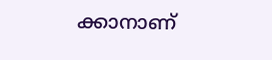ക്കാനാണ്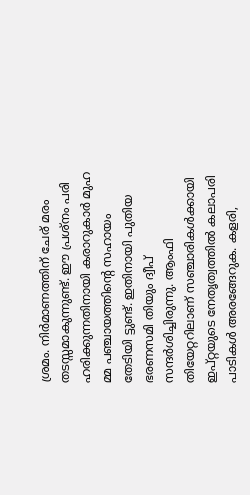ശ്രമം. നിർമാണത്തിന് ചേര് മരം തടസ്സമാകുന്നുണ്ട്. ഈ പ്രശ്നം പരി ഹരിക്കുന്നതിനായി കരാറുകാർ മുഹ മ്മ പഞ്ചായത്തിന്റെ സഹായം തേടിയി ട്ടുണ്ട്. ഇതിനായി പുതിയ ഭരണസമി തിയും ദ്വീപ് സന്ദർശിച്ചിരുന്നു. ആംഫി തിയേറ്ററിലാണ് സഞ്ചാരികൾക്കായി ഇപ്റ്റയുടെ നേതൃത്വത്തിൽ കലാപരി പാടികൾ അരങ്ങേറുക. കളരി,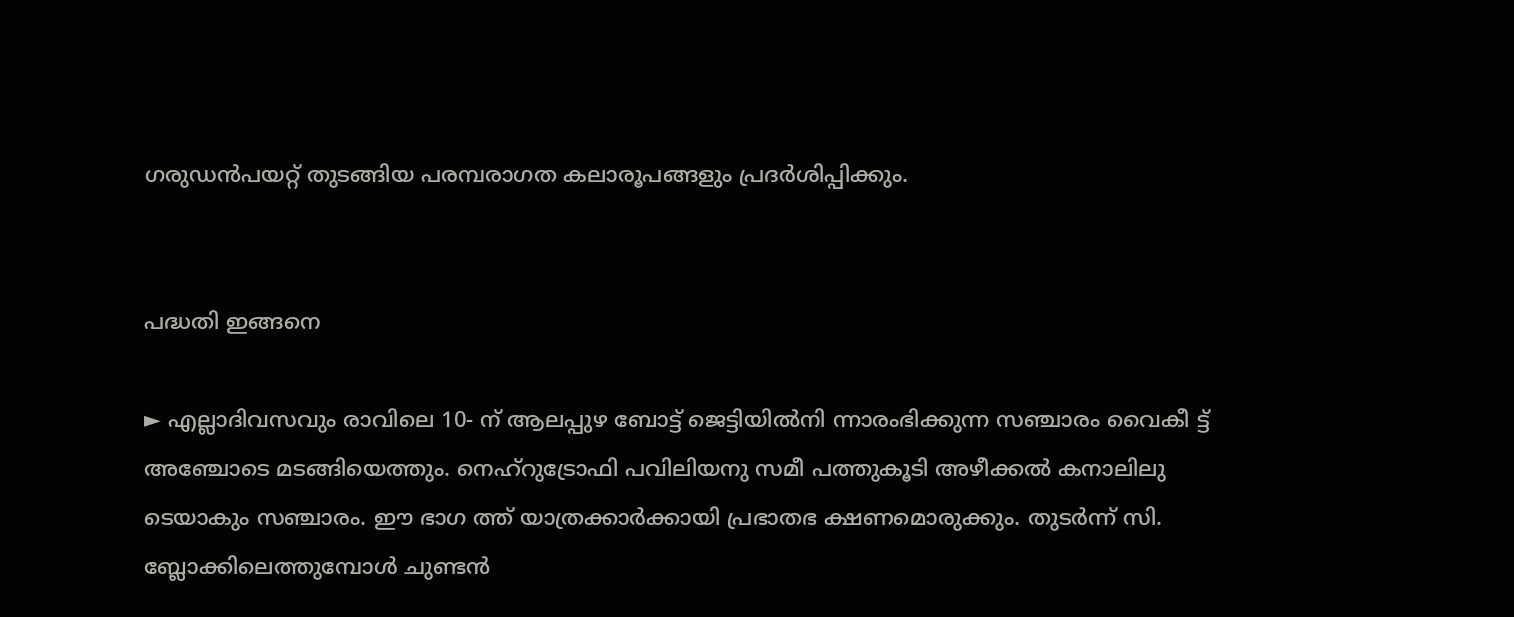ഗരുഡൻപയറ്റ് തുടങ്ങിയ പരമ്പരാഗത കലാരൂപങ്ങളും പ്രദർശിപ്പിക്കും.


പദ്ധതി ഇങ്ങനെ

► എല്ലാദിവസവും രാവിലെ 10- ന് ആലപ്പുഴ ബോട്ട് ജെട്ടിയിൽനി ന്നാരംഭിക്കുന്ന സഞ്ചാരം വൈകീ ട്ട് അഞ്ചോടെ മടങ്ങിയെത്തും. നെഹ്റുട്രോഫി പവിലിയനു സമീ പത്തുകൂടി അഴീക്കൽ കനാലിലു ടെയാകും സഞ്ചാരം. ഈ ഭാഗ ത്ത് യാത്രക്കാർക്കായി പ്രഭാതഭ ക്ഷണമൊരുക്കും. തുടർന്ന് സി. ബ്ലോക്കിലെത്തുമ്പോൾ ചുണ്ടൻ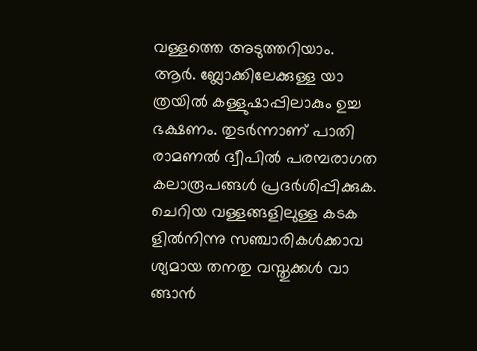വള്ളത്തെ അടുത്തറിയാം.
ആർ. ബ്ലോക്കിലേക്കുള്ള യാ ത്രയിൽ കള്ളുഷാപ്പിലാകും ഉച്ച ഭക്ഷണം. തുടർന്നാണ് പാതി രാമണൽ ദ്വീപിൽ പരമ്പരാഗത കലാരൂപങ്ങൾ പ്രദർശിപ്പിക്കുക. ചെറിയ വള്ളങ്ങളിലുള്ള കടക ളിൽനിന്നു സഞ്ചാരികൾക്കാവ ശ്യമായ തനതു വസ്തുക്കൾ വാ ങ്ങാൻ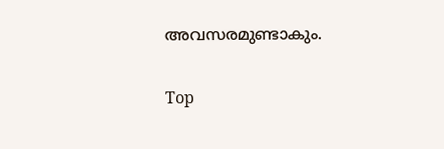അവസരമുണ്ടാകും.

Top